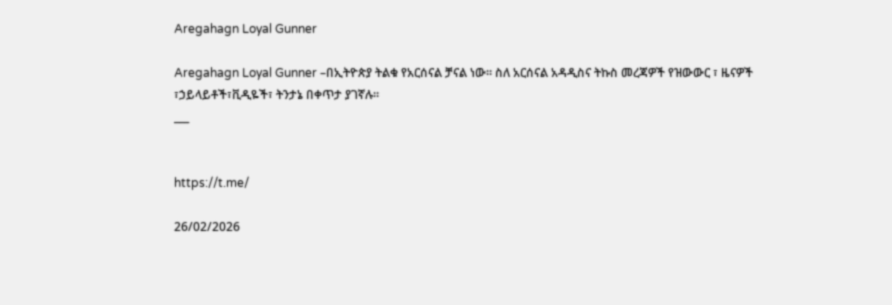Aregahagn Loyal Gunner

Aregahagn Loyal Gunner –በኢትዮጵያ ትልቁ የአርሰናል ቻናል ነው። ስለ አርሰናል አዳዲስና ትኩስ መረጃዎች የዝውውር ፣ ዜናዎች ፣ኃይላይቶች፣ቪዲዬች፣ ትንታኔ በቀጥታ ያገኛሉ።
___


https://t.me/

26/02/2026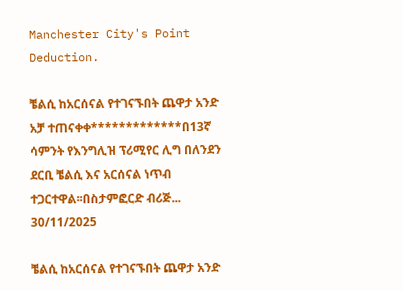Manchester City's Point Deduction.

ቼልሲ ከአርሰናል የተገናኙበት ጨዋታ አንድ አቻ ተጠናቀቀ*************በ13ኛ ሳምንት የእንግሊዝ ፕሪሚየር ሊግ በለንደን ደርቢ ቼልሲ እና አርሰናል ነጥብ ተጋርተዋል፡፡በስታምፎርድ ብሪጅ...
30/11/2025

ቼልሲ ከአርሰናል የተገናኙበት ጨዋታ አንድ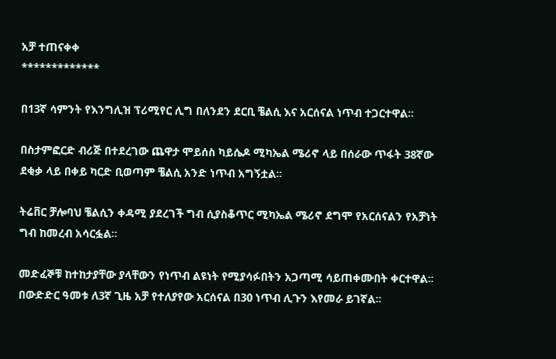አቻ ተጠናቀቀ
*************

በ13ኛ ሳምንት የእንግሊዝ ፕሪሚየር ሊግ በለንደን ደርቢ ቼልሲ እና አርሰናል ነጥብ ተጋርተዋል፡፡

በስታምፎርድ ብሪጅ በተደረገው ጨዋታ ሞይሰስ ካይሴዶ ሚካኤል ሜሪኖ ላይ በሰራው ጥፋት 38ኛው ደቂቃ ላይ በቀይ ካርድ ቢወጣም ቼልሲ አንድ ነጥብ አግኝቷል፡፡

ትሬቨር ቻሎባህ ቼልሲን ቀዳሚ ያደረገች ግብ ሲያስቆጥር ሚካኤል ሜሪኖ ደግሞ የአርሰናልን የአቻነት ግብ ከመረብ አሳርፏል፡፡

መድፈኞቹ ከተከታያቸው ያላቸውን የነጥብ ልዩነት የሚያሳፉበትን አጋጣሚ ሳይጠቀሙበት ቀርተዋል፡፡ በውድድር ዓመቱ ለ3ኛ ጊዜ አቻ የተለያየው አርሰናል በ30 ነጥብ ሊጉን እየመራ ይገኛል፡፡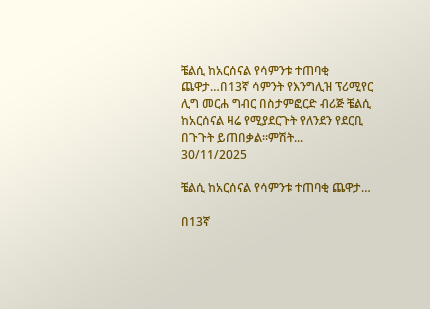ቼልሲ ከአርሰናል የሳምንቱ ተጠባቂ ጨዋታ…በ13ኛ ሳምንት የእንግሊዝ ፕሪሚየር ሊግ መርሐ ግብር በስታምፎርድ ብሪጅ ቼልሲ ከአርሰናል ዛሬ የሚያደርጉት የለንደን የደርቢ በጉጉት ይጠበቃል፡፡ምሽት...
30/11/2025

ቼልሲ ከአርሰናል የሳምንቱ ተጠባቂ ጨዋታ…

በ13ኛ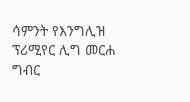ሳምንት የእንግሊዝ ፕሪሚየር ሊግ መርሐ ግብር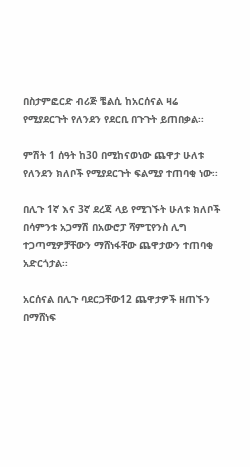በስታምፎርድ ብሪጅ ቼልሲ ከአርሰናል ዛሬ የሚያደርጉት የለንደን የደርቢ በጉጉት ይጠበቃል፡፡

ምሽት 1 ሰዓት ከ30 በሚከናወነው ጨዋታ ሁለቱ የለንደን ክለቦች የሚያደርጉት ፍልሚያ ተጠባቂ ነው፡፡

በሊጉ 1ኛ እና 3ኛ ደረጃ ላይ የሚገኙት ሁለቱ ክለቦች በሳምንቱ አጋማሽ በአውሮፓ ሻምፒየንስ ሊግ ተጋጣሚዎቻቸውን ማሸነፋቸው ጨዋታውን ተጠባቂ አድርጎታል፡፡

አርሰናል በሊጉ ባደርጋቸው12 ጨዋታዎች ዘጠኙን በማሸነፍ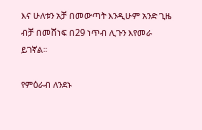እና ሁለቱን አቻ በመውጣት እንዲሁም አንድ ጊዜ ብቻ በመሸነፍ በ29 ነጥብ ሊጉን እየመራ ይገኛል፡፡

የምዕራብ ለንደኑ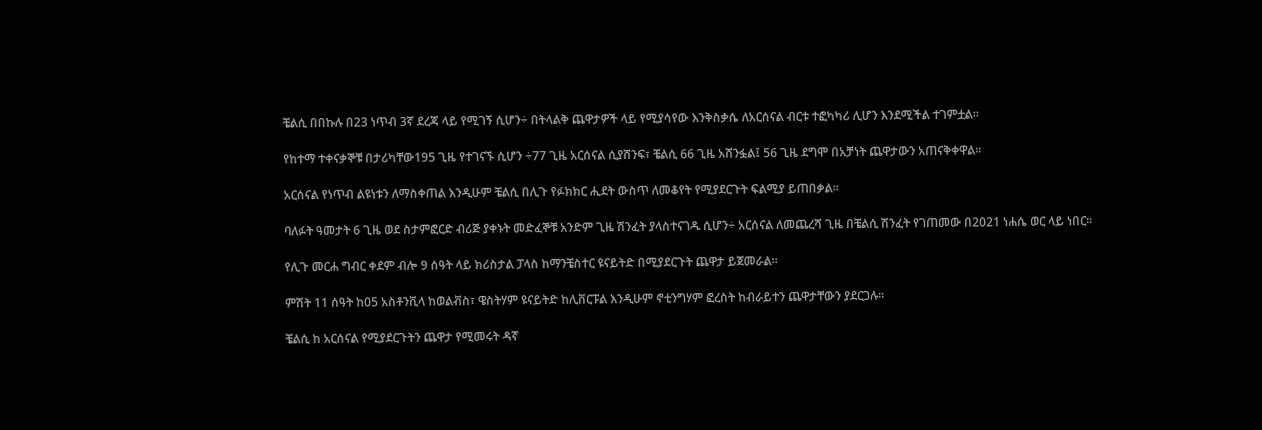ቼልሲ በበኩሉ በ23 ነጥብ 3ኛ ደረጃ ላይ የሚገኝ ሲሆን÷ በትላልቅ ጨዋታዎች ላይ የሚያሳየው እንቅስቃሴ ለአርሰናል ብርቱ ተፎካካሪ ሊሆን እንደሚችል ተገምቷል፡፡

የከተማ ተቀናቃኞቹ በታሪካቸው195 ጊዜ የተገናኙ ሲሆን ÷77 ጊዜ አርሰናል ሲያሸንፍ፣ ቼልሲ 66 ጊዜ አሸንፏል፤ 56 ጊዜ ደግሞ በአቻነት ጨዋታውን አጠናቅቀዋል፡፡

አርሰናል የነጥብ ልዩነቱን ለማስቀጠል እንዲሁም ቼልሲ በሊጉ የፉክክር ሒደት ውስጥ ለመቆየት የሚያደርጉት ፍልሚያ ይጠበቃል፡፡

ባለፉት ዓመታት 6 ጊዜ ወደ ስታምፎርድ ብሪጅ ያቀኑት መድፈኞቹ አንድም ጊዜ ሽንፈት ያላስተናገዱ ሲሆን÷ አርሰናል ለመጨረሻ ጊዜ በቼልሲ ሽንፈት የገጠመው በ2021 ነሐሴ ወር ላይ ነበር፡፡

የሊጉ መርሐ ግብር ቀደም ብሎ 9 ሰዓት ላይ ክሪስታል ፓላስ ከማንቼስተር ዩናይትድ በሚያደርጉት ጨዋታ ይጀመራል፡፡

ምሽት 11 ሰዓት ከ05 አስቶንቪላ ከወልቭስ፣ ዌስትሃም ዩናይትድ ከሊቨርፑል እንዲሁም ኖቲንግሃም ፎረስት ከብራይተን ጨዋታቸውን ያደርጋሉ፡፡

ቼልሲ ከ አርሰናል የሚያደርጉትን ጨዋታ የሚመሩት ዳኛ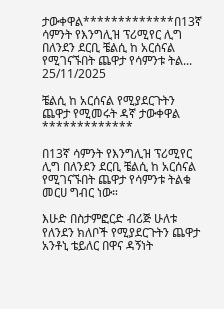ታውቀዋል*************በ13ኛ ሳምንት የእንግሊዝ ፕሪሚየር ሊግ በለንደን ደርቢ ቼልሲ ከ አርሰናል የሚገናኙበት ጨዋታ የሳምንቱ ትል...
25/11/2025

ቼልሲ ከ አርሰናል የሚያደርጉትን ጨዋታ የሚመሩት ዳኛ ታውቀዋል
*************

በ13ኛ ሳምንት የእንግሊዝ ፕሪሚየር ሊግ በለንደን ደርቢ ቼልሲ ከ አርሰናል የሚገናኙበት ጨዋታ የሳምንቱ ትልቁ መርሀ ግብር ነው።

እሁድ በስታምፎርድ ብሪጅ ሁለቱ የለንደን ክለቦች የሚያደርጉትን ጨዋታ አንቶኒ ቴይለር በዋና ዳኝነት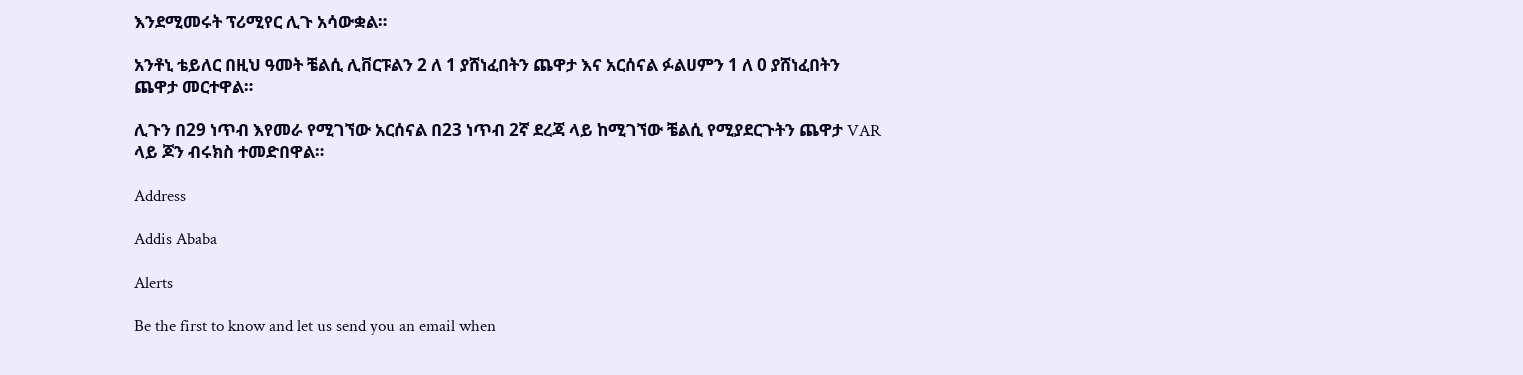እንደሚመሩት ፕሪሚየር ሊጉ አሳውቋል።

አንቶኒ ቴይለር በዚህ ዓመት ቼልሲ ሊቨርፑልን 2 ለ 1 ያሸነፈበትን ጨዋታ እና አርሰናል ፉልሀምን 1 ለ 0 ያሸነፈበትን ጨዋታ መርተዋል።

ሊጉን በ29 ነጥብ እየመራ የሚገኘው አርሰናል በ23 ነጥብ 2ኛ ደረጃ ላይ ከሚገኘው ቼልሲ የሚያደርጉትን ጨዋታ VAR ላይ ጆን ብሩክስ ተመድበዋል።

Address

Addis Ababa

Alerts

Be the first to know and let us send you an email when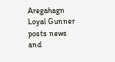Aregahagn Loyal Gunner posts news and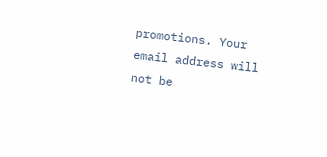promotions. Your email address will not be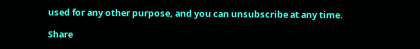used for any other purpose, and you can unsubscribe at any time.

Share